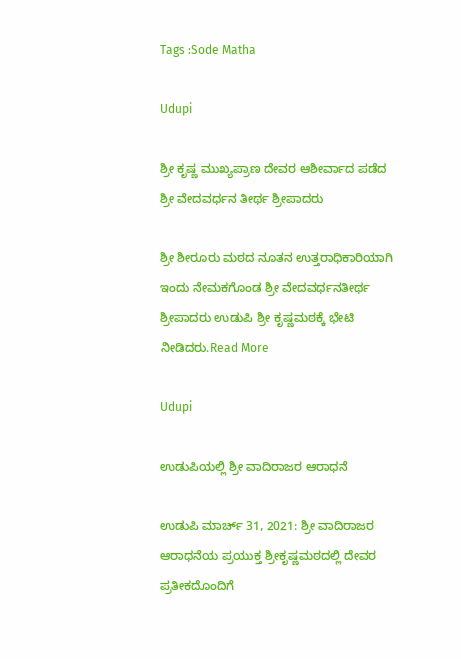Tags :Sode Matha

Udupi

ಶ್ರೀ ಕೃಷ್ಣ ಮುಖ್ಯಪ್ರಾಣ ದೇವರ ಆಶೀರ್ವಾದ ಪಡೆದ ಶ್ರೀ ವೇದವರ್ಧನ ತೀರ್ಥ ಶ್ರೀಪಾದರು

ಶ್ರೀ ಶೀರೂರು ಮಠದ ನೂತನ ಉತ್ತರಾಧಿಕಾರಿಯಾಗಿ ಇಂದು ನೇಮಕಗೊಂಡ ಶ್ರೀ ವೇದವರ್ಧನತೀರ್ಥ ಶ್ರೀಪಾದರು ಉಡುಪಿ ಶ್ರೀ ಕೃಷ್ಣಮಠಕ್ಕೆ ಭೇಟಿ ನೀಡಿದರು.Read More

Udupi

ಉಡುಪಿಯಲ್ಲಿ ಶ್ರೀ ವಾದಿರಾಜರ ಆರಾಧನೆ

ಉಡುಪಿ ಮಾರ್ಚ್ 31, 2021: ಶ್ರೀ ವಾದಿರಾಜರ ಆರಾಧನೆಯ ಪ್ರಯುಕ್ತ ಶ್ರೀಕೃಷ್ಣಮಠದಲ್ಲಿ ದೇವರ ಪ್ರತೀಕದೊಂದಿಗೆ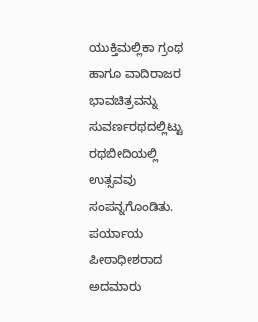ಯುಕ್ತಿಮಲ್ಲಿಕಾ ಗ್ರಂಥ ಹಾಗೂ ವಾದಿರಾಜರ ಭಾವಚಿತ್ರವನ್ನು ಸುವರ್ಣರಥದಲ್ಲಿಟ್ಟು ರಥಬೀದಿಯಲ್ಲಿ ಉತ್ಸವವು ಸಂಪನ್ನಗೊಂಡಿತು. ಪರ್ಯಾಯ ಪೀಠಾಧೀಶರಾದ ಅದಮಾರು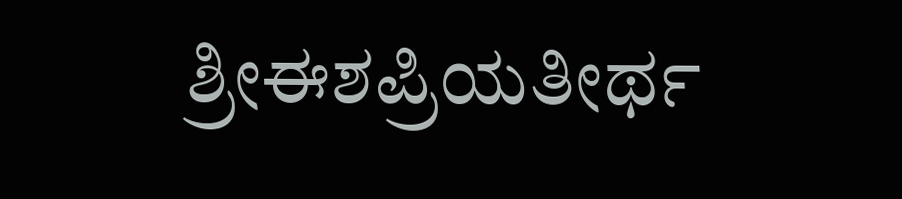ಶ್ರೀಈಶಪ್ರಿಯತೀರ್ಥ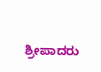ಶ್ರೀಪಾದರು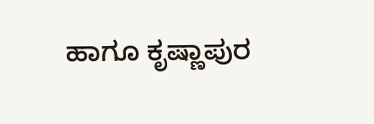ಹಾಗೂ ಕೃಷ್ಣಾಪುರ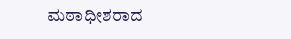ಮಠಾಧೀಶರಾದ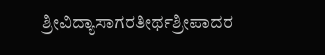ಶ್ರೀವಿದ್ಯಾಸಾಗರತೀರ್ಥಶ್ರೀಪಾದರ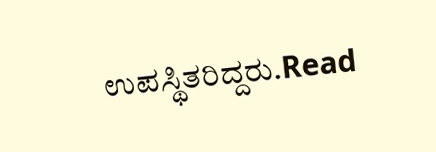ಉಪಸ್ಥಿತರಿದ್ದರು.Read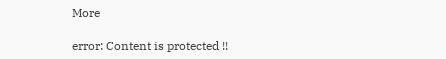More

error: Content is protected !!